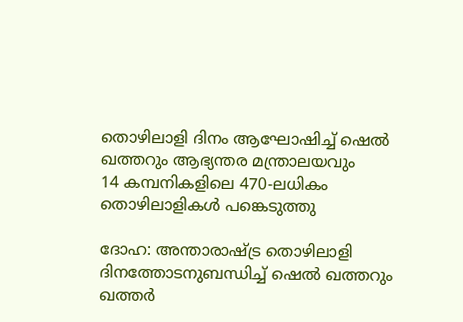തൊഴിലാളി ദിനം ആഘോഷിച്ച് ഷെൽ ഖത്തറും ആഭ്യന്തര മന്ത്രാലയവും
14 കമ്പനികളിലെ 470-ലധികം തൊഴിലാളികൾ പങ്കെടുത്തു

ദോഹ: അന്താരാഷ്ട്ര തൊഴിലാളി ദിനത്തോടനുബന്ധിച്ച് ഷെൽ ഖത്തറും ഖത്തർ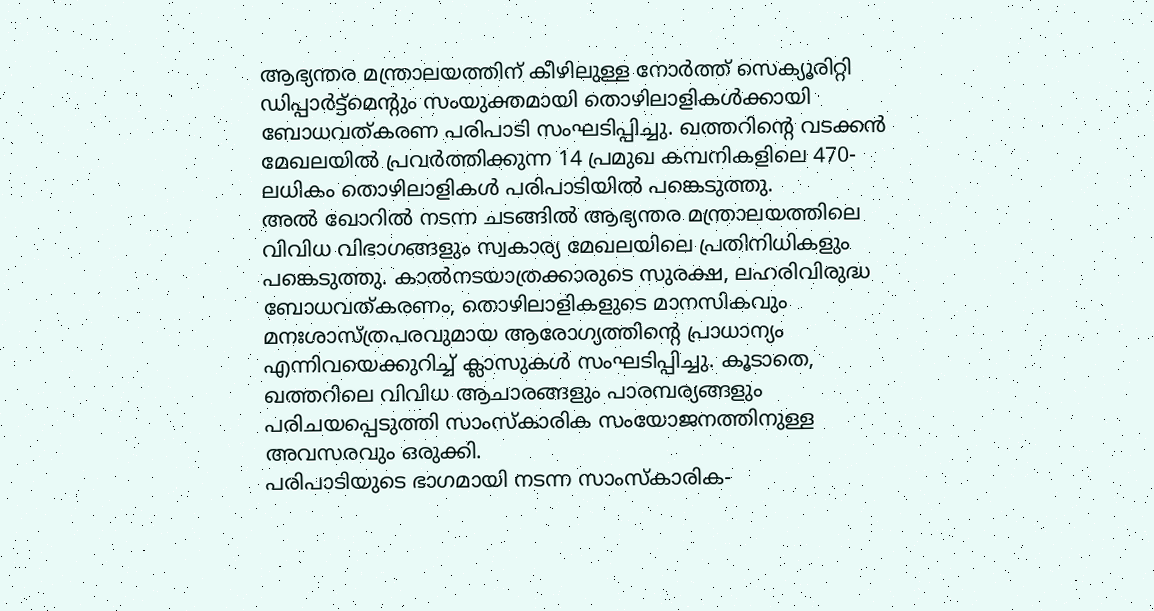ആഭ്യന്തര മന്ത്രാലയത്തിന് കീഴിലുള്ള നോർത്ത് സെക്യൂരിറ്റി ഡിപ്പാർട്ട്മെന്റും സംയുക്തമായി തൊഴിലാളികൾക്കായി ബോധവത്കരണ പരിപാടി സംഘടിപ്പിച്ചു. ഖത്തറിന്റെ വടക്കൻ മേഖലയിൽ പ്രവർത്തിക്കുന്ന 14 പ്രമുഖ കമ്പനികളിലെ 470-ലധികം തൊഴിലാളികൾ പരിപാടിയിൽ പങ്കെടുത്തു.
അൽ ഖോറിൽ നടന്ന ചടങ്ങിൽ ആഭ്യന്തര മന്ത്രാലയത്തിലെ വിവിധ വിഭാഗങ്ങളും സ്വകാര്യ മേഖലയിലെ പ്രതിനിധികളും പങ്കെടുത്തു. കാൽനടയാത്രക്കാരുടെ സുരക്ഷ, ലഹരിവിരുദ്ധ ബോധവത്കരണം, തൊഴിലാളികളുടെ മാനസികവും മനഃശാസ്ത്രപരവുമായ ആരോഗ്യത്തിന്റെ പ്രാധാന്യം എന്നിവയെക്കുറിച്ച് ക്ലാസുകൾ സംഘടിപ്പിച്ചു. കൂടാതെ, ഖത്തറിലെ വിവിധ ആചാരങ്ങളും പാരമ്പര്യങ്ങളും പരിചയപ്പെടുത്തി സാംസ്കാരിക സംയോജനത്തിനുള്ള അവസരവും ഒരുക്കി.
പരിപാടിയുടെ ഭാഗമായി നടന്ന സാംസ്കാരിക-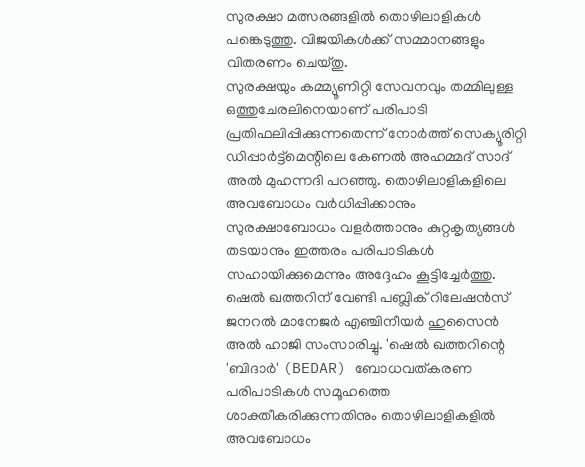സുരക്ഷാ മത്സരങ്ങളിൽ തൊഴിലാളികൾ പങ്കെടുത്തു. വിജയികൾക്ക് സമ്മാനങ്ങളും വിതരണം ചെയ്തു.
സുരക്ഷയും കമ്മ്യൂണിറ്റി സേവനവും തമ്മിലുള്ള ഒത്തുചേരലിനെയാണ് പരിപാടി പ്രതിഫലിപ്പിക്കുന്നതെന്ന് നോർത്ത് സെക്യൂരിറ്റി ഡിപ്പാർട്ട്മെന്റിലെ കേണൽ അഹമ്മദ് സാദ് അൽ മുഹന്നദി പറഞ്ഞു. തൊഴിലാളികളിലെ അവബോധം വർധിപ്പിക്കാനും സുരക്ഷാബോധം വളർത്താനും കുറ്റകൃത്യങ്ങൾ തടയാനും ഇത്തരം പരിപാടികൾ സഹായിക്കുമെന്നും അദ്ദേഹം കൂട്ടിച്ചേർത്തു.
ഷെൽ ഖത്തറിന് വേണ്ടി പബ്ലിക് റിലേഷൻസ് ജനറൽ മാനേജർ എഞ്ചിനീയർ ഹുസൈൻ അൽ ഹാജി സംസാരിച്ചു. 'ഷെൽ ഖത്തറിന്റെ 'ബിദാർ' (BEDAR) ബോധവത്കരണ പരിപാടികൾ സമൂഹത്തെ ശാക്തീകരിക്കുന്നതിനും തൊഴിലാളികളിൽ അവബോധം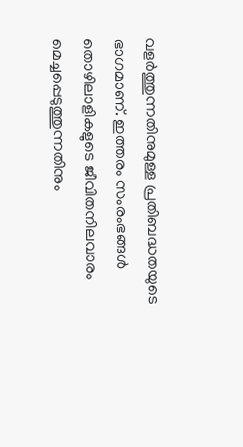വളർത്തുന്നതിനുമുള്ള പ്രതിബദ്ധതയുടെ ഭാഗമാണ്. ഇത്തരം സംരംഭങ്ങൾ തൊഴിലാളികളുടെ ജീവിതനിലവാരം മെച്ചപ്പെടുത്തുന്നതിനും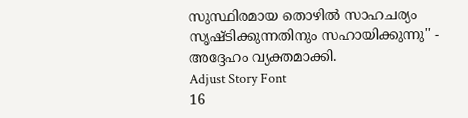സുസ്ഥിരമായ തൊഴിൽ സാഹചര്യം സൃഷ്ടിക്കുന്നതിനും സഹായിക്കുന്നു'' - അദ്ദേഹം വ്യക്തമാക്കി.
Adjust Story Font
16